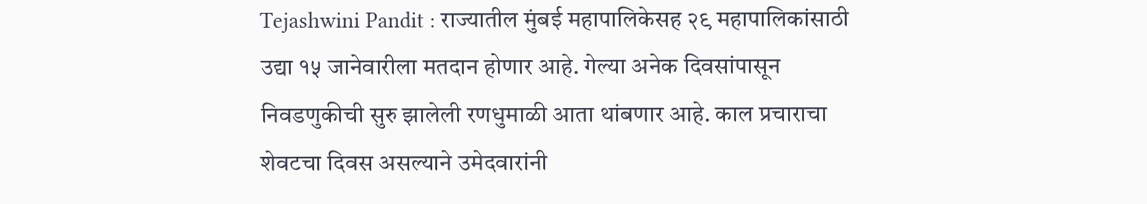Tejashwini Pandit : राज्यातील मुंबई महापालिकेसह २९ महापालिकांसाठी उद्या १५ जानेवारीला मतदान होणार आहे. गेल्या अनेक दिवसांपासून निवडणुकीची सुरु झालेली रणधुमाळी आता थांबणार आहे. काल प्रचाराचा शेवटचा दिवस असल्याने उमेदवारांनी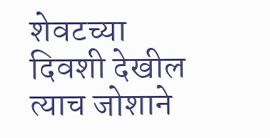शेवटच्या दिवशी देखील त्याच जोशाने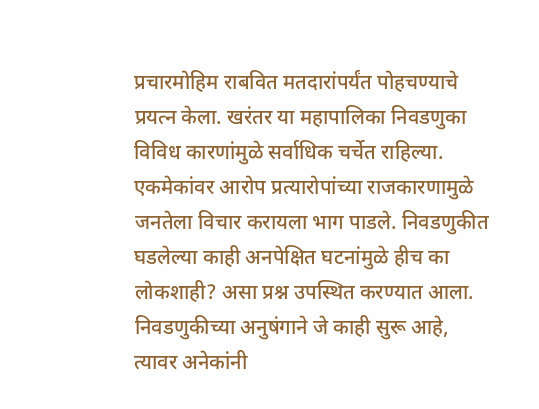प्रचारमोहिम राबवित मतदारांपर्यंत पोहचण्याचे प्रयत्न केला. खरंतर या महापालिका निवडणुका विविध कारणांमुळे सर्वाधिक चर्चेत राहिल्या. एकमेकांवर आरोप प्रत्यारोपांच्या राजकारणामुळे जनतेला विचार करायला भाग पाडले. निवडणुकीत घडलेल्या काही अनपेक्षित घटनांमुळे हीच का लोकशाही? असा प्रश्न उपस्थित करण्यात आला. निवडणुकीच्या अनुषंगाने जे काही सुरू आहे, त्यावर अनेकांनी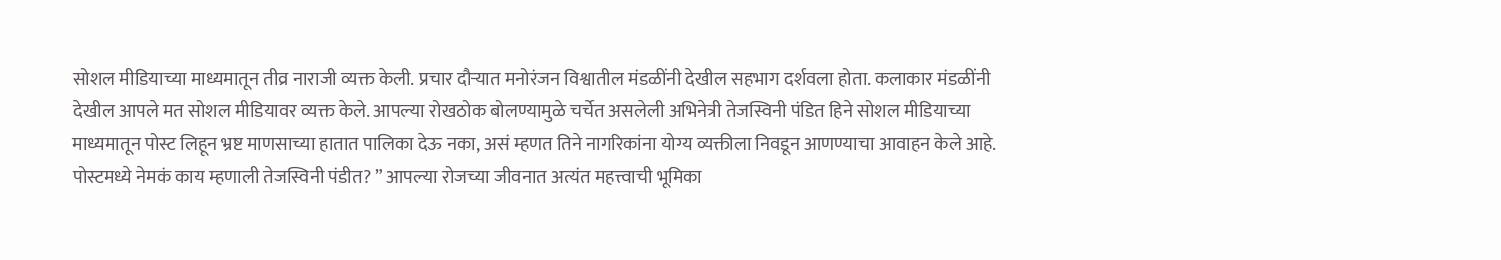सोशल मीडियाच्या माध्यमातून तीव्र नाराजी व्यक्त केली. प्रचार दौऱ्यात मनोरंजन विश्वातील मंडळींनी देखील सहभाग दर्शवला होता. कलाकार मंडळींनी देखील आपले मत सोशल मीडियावर व्यक्त केले. आपल्या रोखठोक बोलण्यामुळे चर्चेत असलेली अभिनेत्री तेजस्विनी पंडित हिने सोशल मीडियाच्या माध्यमातून पोस्ट लिहून भ्रष्ट माणसाच्या हातात पालिका देऊ नका, असं म्हणत तिने नागरिकांना योग्य व्यक्तीला निवडून आणण्याचा आवाहन केले आहे. पोस्टमध्ये नेमकं काय म्हणाली तेजस्विनी पंडीत? ” आपल्या रोजच्या जीवनात अत्यंत महत्त्वाची भूमिका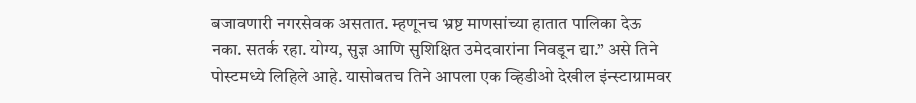बजावणारी नगरसेवक असतात. म्हणूनच भ्रष्ट माणसांच्या हातात पालिका देऊ नका. सतर्क रहा. योग्य, सुज्ञ आणि सुशिक्षित उमेदवारांना निवडून द्या.” असे तिने पोस्टमध्ये लिहिले आहे. यासोबतच तिने आपला एक व्हिडीओ देखील इंन्स्टाग्रामवर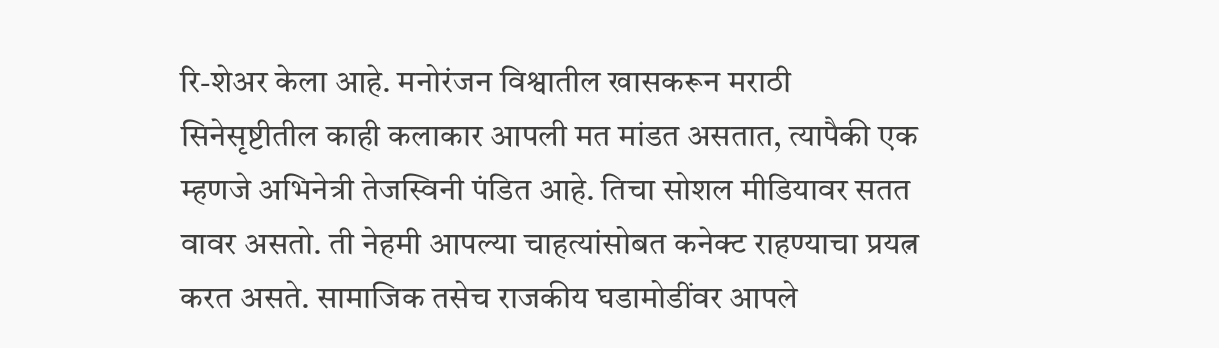रि-शेअर केला आहे. मनोरंजन विश्वातील खासकरून मराठी सिनेसृष्टीतील काही कलाकार आपली मत मांडत असतात, त्यापैकी एक म्हणजे अभिनेत्री तेजस्विनी पंडित आहे. तिचा सोशल मीडियावर सतत वावर असतो. ती नेहमी आपल्या चाहत्यांसोबत कनेक्ट राहण्याचा प्रयत्न करत असते. सामाजिक तसेच राजकीय घडामोडींवर आपले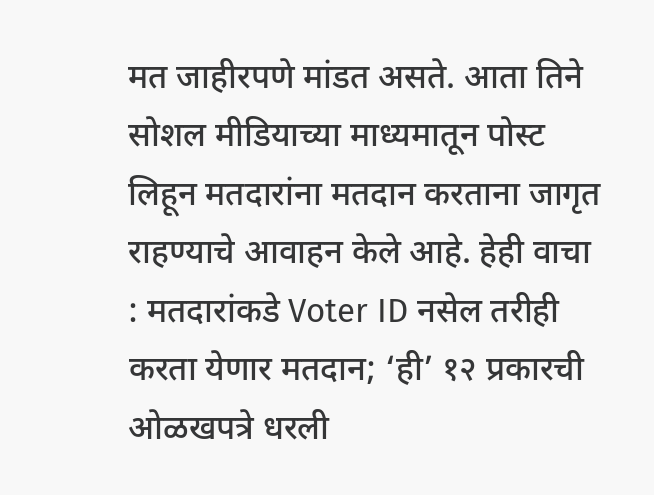मत जाहीरपणे मांडत असते. आता तिने सोशल मीडियाच्या माध्यमातून पोस्ट लिहून मतदारांना मतदान करताना जागृत राहण्याचे आवाहन केले आहे. हेही वाचा : मतदारांकडे Voter ID नसेल तरीही करता येणार मतदान; ‘ही’ १२ प्रकारची ओळखपत्रे धरली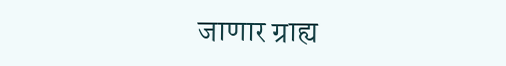जाणार ग्राह्य